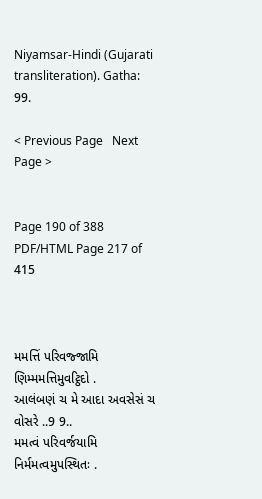Niyamsar-Hindi (Gujarati transliteration). Gatha: 99.

< Previous Page   Next Page >


Page 190 of 388
PDF/HTML Page 217 of 415



મમત્તિં પરિવજ્જામિ ણિમ્મમત્તિમુવટ્ઠિદો .
આલંબણં ચ મે આદા અવસેસં ચ વોસરે ..9 9..
મમત્વં પરિવર્જયામિ નિર્મમત્વમુપસ્થિતઃ .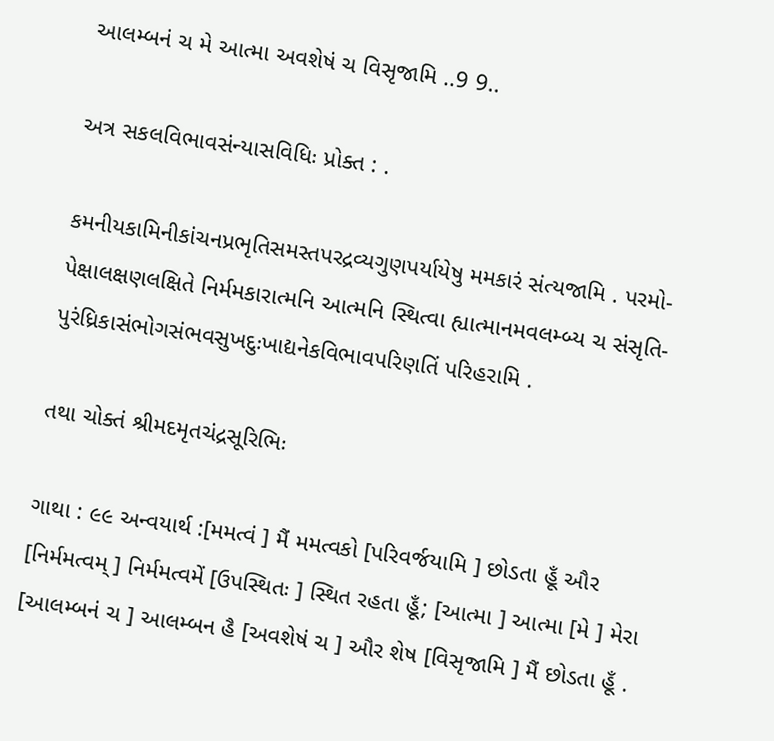આલમ્બનં ચ મે આત્મા અવશેષં ચ વિસૃજામિ ..9 9..

અત્ર સકલવિભાવસંન્યાસવિધિઃ પ્રોક્ત : .

કમનીયકામિનીકાંચનપ્રભૃતિસમસ્તપરદ્રવ્યગુણપર્યાયેષુ મમકારં સંત્યજામિ . પરમો- પેક્ષાલક્ષણલક્ષિતે નિર્મમકારાત્મનિ આત્મનિ સ્થિત્વા હ્યાત્માનમવલમ્બ્ય ચ સંસૃતિ- પુરંધ્રિકાસંભોગસંભવસુખદુઃખાદ્યનેકવિભાવપરિણતિં પરિહરામિ .

તથા ચોક્તં શ્રીમદમૃતચંદ્રસૂરિભિઃ

ગાથા : ૯૯ અન્વયાર્થ :[મમત્વં ] મૈં મમત્વકો [પરિવર્જયામિ ] છોડતા હૂઁ ઔર [નિર્મમત્વમ્ ] નિર્મમત્વમેં [ઉપસ્થિતઃ ] સ્થિત રહતા હૂઁ; [આત્મા ] આત્મા [મે ] મેરા [આલમ્બનં ચ ] આલમ્બન હૈ [અવશેષં ચ ] ઔર શેષ [વિસૃજામિ ] મૈં છોડતા હૂઁ .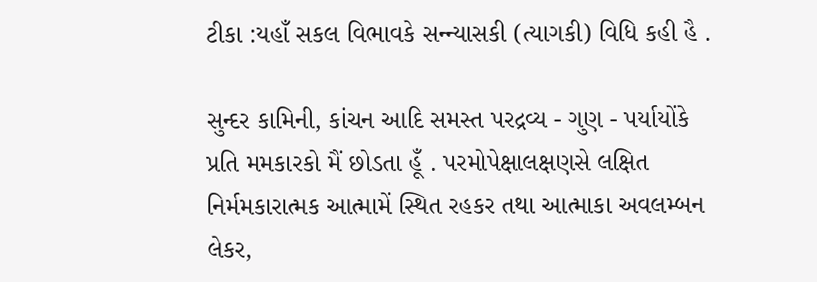ટીકા :યહાઁ સકલ વિભાવકે સન્ન્યાસકી (ત્યાગકી) વિધિ કહી હૈ .

સુન્દર કામિની, કાંચન આદિ સમસ્ત પરદ્રવ્ય - ગુણ - પર્યાયોંકે પ્રતિ મમકારકો મૈં છોડતા હૂઁ . પરમોપેક્ષાલક્ષણસે લક્ષિત નિર્મમકારાત્મક આત્મામેં સ્થિત રહકર તથા આત્માકા અવલમ્બન લેકર,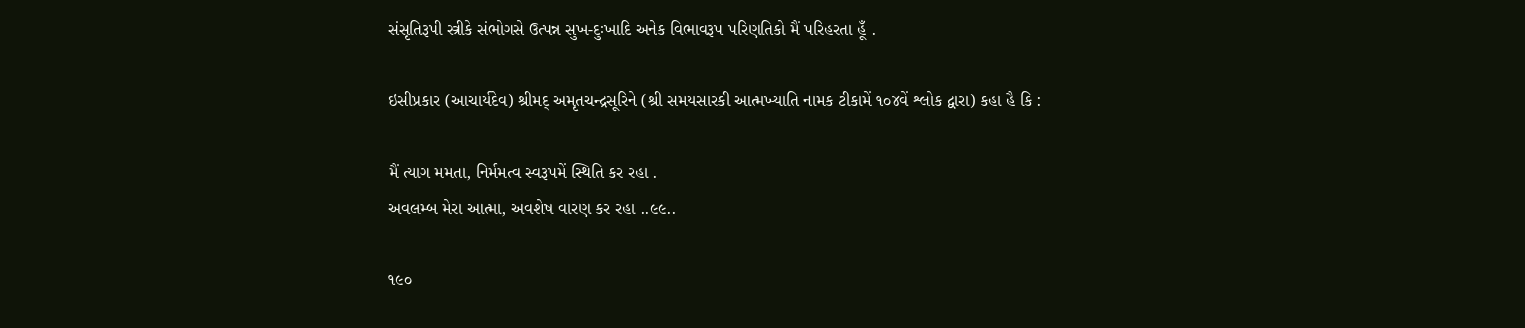સંસૃતિરૂપી સ્ત્રીકે સંભોગસે ઉત્પન્ન સુખ-દુઃખાદિ અનેક વિભાવરૂપ પરિણતિકો મૈં પરિહરતા હૂઁ .

ઇસીપ્રકાર (આચાર્યદેવ) શ્રીમદ્ અમૃતચન્દ્રસૂરિને (શ્રી સમયસારકી આત્મખ્યાતિ નામક ટીકામેં ૧૦૪વેં શ્લોક દ્વારા) કહા હૈ કિ :

મૈં ત્યાગ મમતા, નિર્મમત્વ સ્વરૂપમેં સ્થિતિ કર રહા .
અવલમ્બ મેરા આત્મા, અવશેષ વારણ કર રહા ..૯૯..

૧૯૦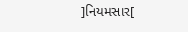]નિયમસાર[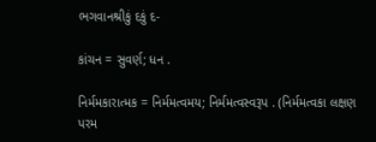ભગવાનશ્રીકું દકું દ-

કાંચન = સુવર્ણ; ધન .

નિર્મમકારાત્મક = નિર્મમત્વમય; નિર્મમત્વસ્વરૂપ . (નિર્મમત્વકા લક્ષણ પરમ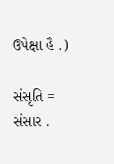ઉપેક્ષા હૈ .)

સંસૃતિ = સંસાર .